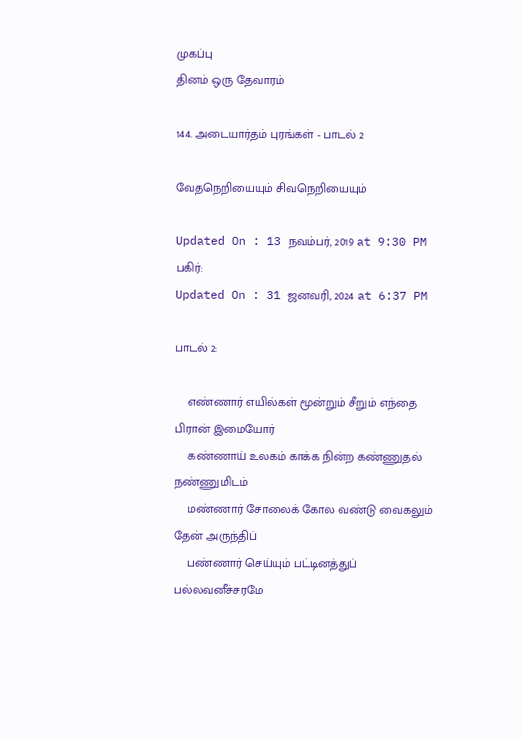முகப்பு
தினம் ஒரு தேவாரம்

144. அடையார்தம் புரங்கள் - பாடல் 2

வேதநெறியையும் சிவநெறியையும்

Updated On : 13 நவம்பர், 2019 at 9:30 PM
பகிர்:
Updated On : 31 ஜனவரி, 2024 at 6:37 PM

பாடல் 2:

    எண்ணார் எயில்கள் மூன்றும் சீறும் எந்தை பிரான் இமையோர்
    கண்ணாய் உலகம் காக்க நின்ற கண்ணுதல் நண்ணுமிடம்
    மண்ணார் சோலைக் கோல வண்டு வைகலும் தேன் அருந்திப்
    பண்ணார் செய்யும் பட்டினத்துப் பல்லவனீச்சரமே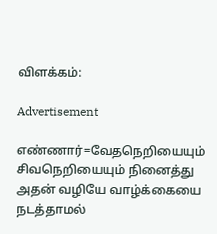விளக்கம்:

Advertisement

எண்ணார்=வேதநெறியையும் சிவநெறியையும் நினைத்து அதன் வழியே வாழ்க்கையை நடத்தாமல்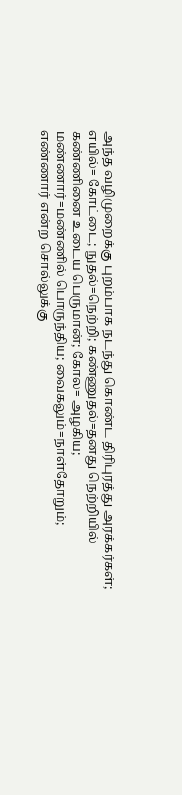அந்த வழிமுறைக்கு புறம்பாக நடந்து கொண்ட திரிபுரத்து அரக்கர்கள்; எயில்= கோட்டை; நுதல்=நெற்றி; கண்ணுதல்=தனது நெற்றியில் கண்ணினை உடைய பெருமான்; கோல= அழகிய; மண்ணார்=மண்ணில் பொருந்திய; வைகலும்=நாள்தோறும்; எண்ணார் என்ற சொல்லுக்கு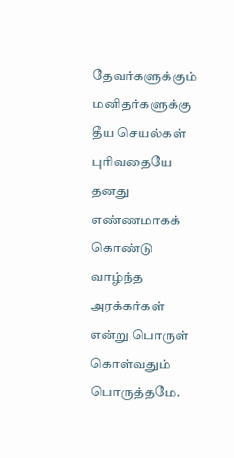தேவர்களுக்கும் மனிதர்களுக்கு தீய செயல்கள் புரிவதையே தனது எண்ணமாகக் கொண்டு வாழ்ந்த அரக்கர்கள் என்று பொருள் கொள்வதும் பொருத்தமே.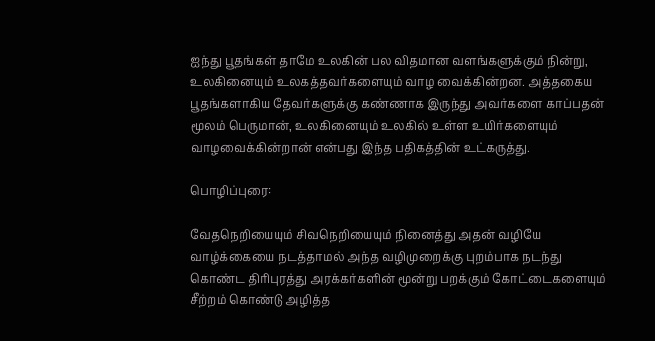ஐந்து பூதங்கள் தாமே உலகின் பல விதமான வளங்களுக்கும் நின்று, உலகினையும் உலகத்தவர்களையும் வாழ வைக்கின்றன. அத்தகைய பூதங்களாகிய தேவர்களுக்கு கண்ணாக இருந்து அவர்களை காப்பதன் மூலம் பெருமான், உலகினையும் உலகில் உள்ள உயிர்களையும் வாழவைக்கின்றான் என்பது இந்த பதிகத்தின் உட்கருத்து.

பொழிப்புரை:

வேதநெறியையும் சிவநெறியையும் நினைத்து அதன் வழியே வாழ்க்கையை நடத்தாமல் அந்த வழிமுறைக்கு புறம்பாக நடந்து கொண்ட திரிபுரத்து அரக்கர்களின் மூன்று பறக்கும் கோட்டைகளையும் சீற்றம் கொண்டு அழித்த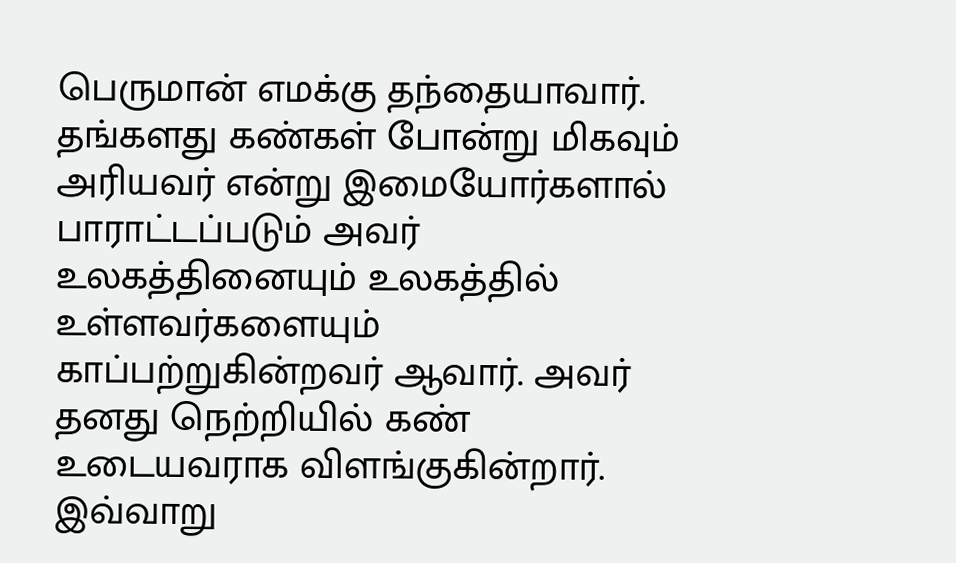பெருமான் எமக்கு தந்தையாவார். தங்களது கண்கள் போன்று மிகவும் அரியவர் என்று இமையோர்களால் பாராட்டப்படும் அவர் உலகத்தினையும் உலகத்தில் உள்ளவர்களையும் காப்பற்றுகின்றவர் ஆவார். அவர் தனது நெற்றியில் கண் உடையவராக விளங்குகின்றார். இவ்வாறு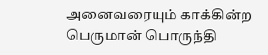அனைவரையும் காக்கின்ற பெருமான் பொருந்தி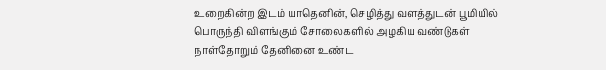உறைகின்ற இடம் யாதெனின், செழித்து வளத்துடன் பூமியில் பொருந்தி விளங்கும் சோலைகளில் அழகிய வண்டுகள் நாள்தோறும் தேனினை உண்ட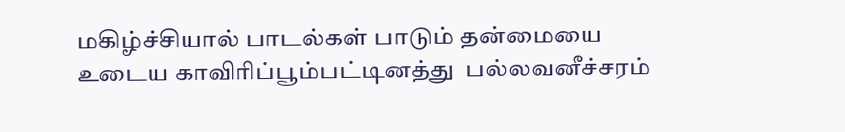மகிழ்ச்சியால் பாடல்கள் பாடும் தன்மையை உடைய காவிரிப்பூம்பட்டினத்து  பல்லவனீச்சரம்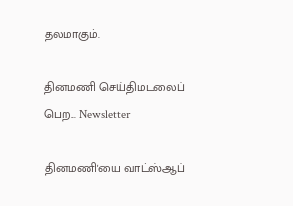தலமாகும்.

தினமணி செய்திமடலைப் பெற... Newsletter

தினமணி'யை வாட்ஸ்ஆப்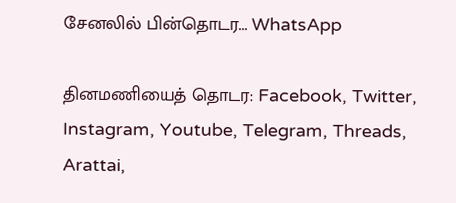சேனலில் பின்தொடர... WhatsApp

தினமணியைத் தொடர: Facebook, Twitter, Instagram, Youtube, Telegram, Threads, Arattai,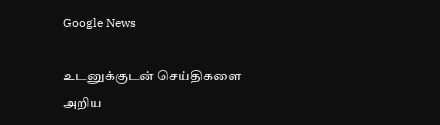Google News

உடனுக்குடன் செய்திகளை அறிய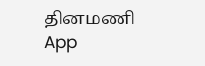தினமணி App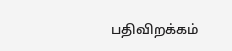பதிவிறக்கம்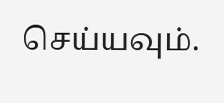செய்யவும்.